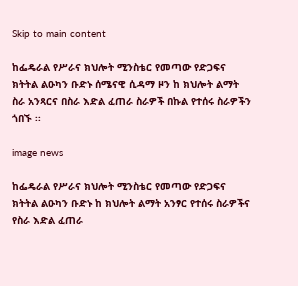Skip to main content

ከፌዴራል የሥራና ክህሎት ሚንስቴር የመጣው የድጋፍና ክትትል ልዑካን ቡድኑ ሰሜናዊ ሲዳማ ዞን ከ ክህሎት ልማት ስራ አንጻርና በስራ እድል ፈጠራ ስራዎች በኩል የተሰሩ ስራዎችን ጎበኙ ፡፡

image news

ከፌዴራል የሥራና ክህሎት ሚንስቴር የመጣው የድጋፍና ክትትል ልዑካን ቡድኑ ከ ክህሎት ልማት አንፃር የተሰሩ ስራዎችና የስራ እድል ፈጠራ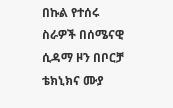በኩል የተሰሩ ስራዎች በሰሜናዊ ሲዳማ ዞን በቦርቻ ቴክኒክና ሙያ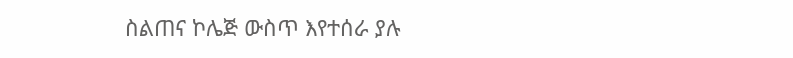ስልጠና ኮሌጅ ውስጥ እየተሰራ ያሉ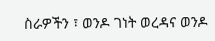ስራዎችን ፣ ወንዶ ገነት ወረዳና ወንዶ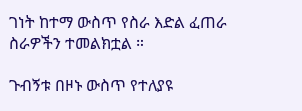ገነት ከተማ ውስጥ የስራ እድል ፈጠራ ስራዎችን ተመልክቷል ።

ጉብኝቱ በዞኑ ውስጥ የተለያዩ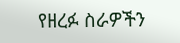የዘረፉ ስራዎችን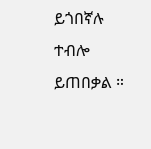ይጎበኛሉ ተብሎ ይጠበቃል ።